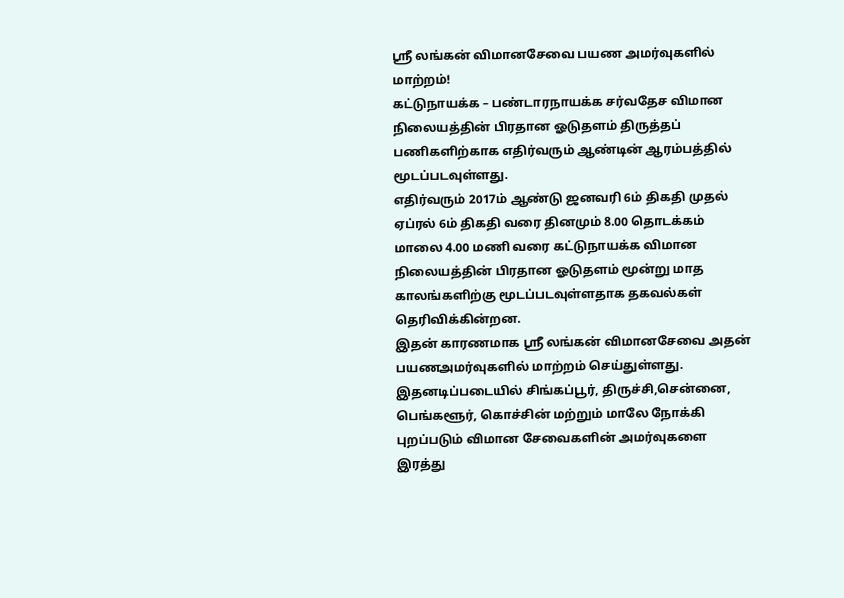ஸ்ரீ லங்கன் விமானசேவை பயண அமர்வுகளில் மாற்றம்!
கட்டுநாயக்க – பண்டாரநாயக்க சர்வதேச விமான நிலையத்தின் பிரதான ஓடுதளம் திருத்தப் பணிகளிற்காக எதிர்வரும் ஆண்டின் ஆரம்பத்தில் மூடப்படவுள்ளது.
எதிர்வரும் 2017ம் ஆண்டு ஜனவரி 6ம் திகதி முதல் ஏப்ரல் 6ம் திகதி வரை தினமும் 8.00 தொடக்கம் மாலை 4.00 மணி வரை கட்டுநாயக்க விமான நிலையத்தின் பிரதான ஓடுதளம் மூன்று மாத காலங்களிற்கு மூடப்படவுள்ளதாக தகவல்கள் தெரிவிக்கின்றன.
இதன் காரணமாக ஸ்ரீ லங்கன் விமானசேவை அதன் பயணஅமர்வுகளில் மாற்றம் செய்துள்ளது.
இதனடிப்படையில் சிங்கப்பூர், திருச்சி,சென்னை, பெங்களூர், கொச்சின் மற்றும் மாலே நோக்கி புறப்படும் விமான சேவைகளின் அமர்வுகளை இரத்து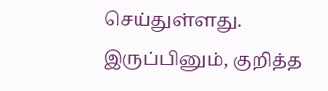செய்துள்ளது.
இருப்பினும், குறித்த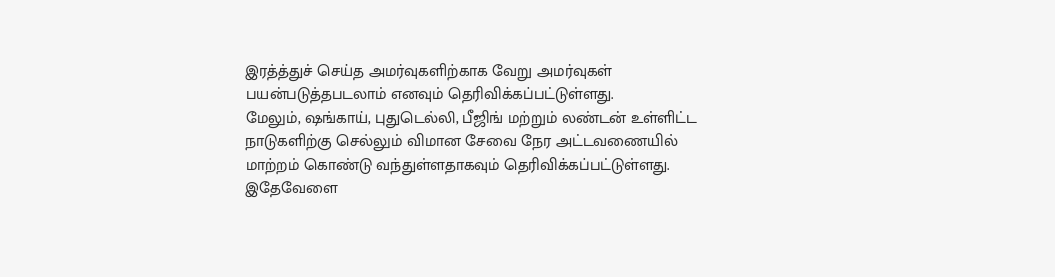இரத்த்துச் செய்த அமர்வுகளிற்காக வேறு அமர்வுகள் பயன்படுத்தபடலாம் எனவும் தெரிவிக்கப்பட்டுள்ளது.
மேலும், ஷங்காய், புதுடெல்லி, பீஜிங் மற்றும் லண்டன் உள்ளிட்ட நாடுகளிற்கு செல்லும் விமான சேவை நேர அட்டவணையில் மாற்றம் கொண்டு வந்துள்ளதாகவும் தெரிவிக்கப்பட்டுள்ளது.
இதேவேளை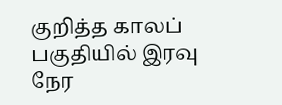குறித்த காலப் பகுதியில் இரவு நேர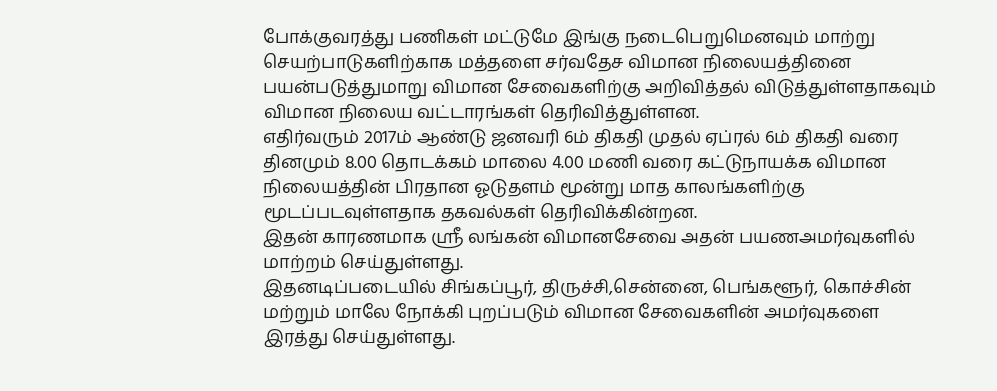போக்குவரத்து பணிகள் மட்டுமே இங்கு நடைபெறுமெனவும் மாற்று செயற்பாடுகளிற்காக மத்தளை சர்வதேச விமான நிலையத்தினை பயன்படுத்துமாறு விமான சேவைகளிற்கு அறிவித்தல் விடுத்துள்ளதாகவும் விமான நிலைய வட்டாரங்கள் தெரிவித்துள்ளன.
எதிர்வரும் 2017ம் ஆண்டு ஜனவரி 6ம் திகதி முதல் ஏப்ரல் 6ம் திகதி வரை தினமும் 8.00 தொடக்கம் மாலை 4.00 மணி வரை கட்டுநாயக்க விமான நிலையத்தின் பிரதான ஓடுதளம் மூன்று மாத காலங்களிற்கு மூடப்படவுள்ளதாக தகவல்கள் தெரிவிக்கின்றன.
இதன் காரணமாக ஸ்ரீ லங்கன் விமானசேவை அதன் பயணஅமர்வுகளில் மாற்றம் செய்துள்ளது.
இதனடிப்படையில் சிங்கப்பூர், திருச்சி,சென்னை, பெங்களூர், கொச்சின் மற்றும் மாலே நோக்கி புறப்படும் விமான சேவைகளின் அமர்வுகளை இரத்து செய்துள்ளது.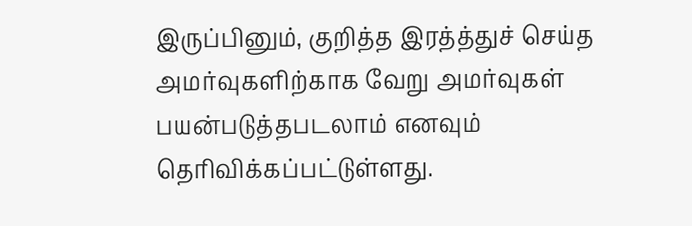இருப்பினும், குறித்த இரத்த்துச் செய்த அமர்வுகளிற்காக வேறு அமர்வுகள் பயன்படுத்தபடலாம் எனவும் தெரிவிக்கப்பட்டுள்ளது.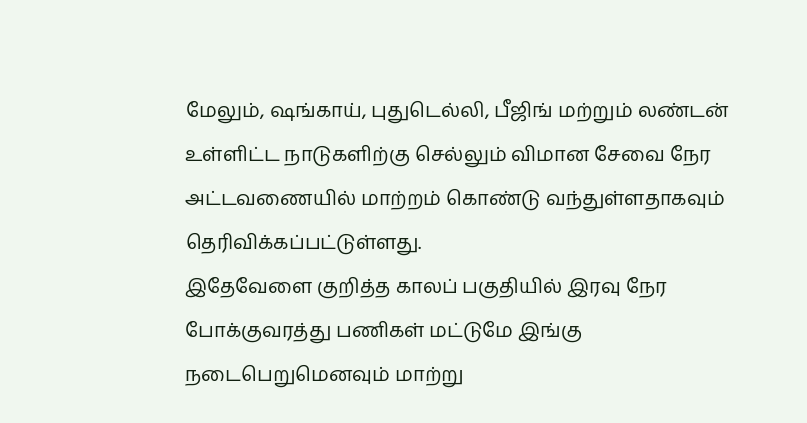மேலும், ஷங்காய், புதுடெல்லி, பீஜிங் மற்றும் லண்டன் உள்ளிட்ட நாடுகளிற்கு செல்லும் விமான சேவை நேர அட்டவணையில் மாற்றம் கொண்டு வந்துள்ளதாகவும் தெரிவிக்கப்பட்டுள்ளது.
இதேவேளை குறித்த காலப் பகுதியில் இரவு நேர போக்குவரத்து பணிகள் மட்டுமே இங்கு நடைபெறுமெனவும் மாற்று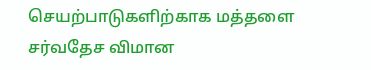செயற்பாடுகளிற்காக மத்தளை சர்வதேச விமான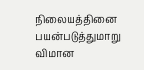நிலையத்தினை பயன்படுத்துமாறு விமான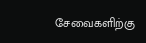சேவைகளிற்கு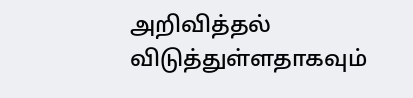அறிவித்தல் விடுத்துள்ளதாகவும்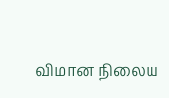விமான நிலைய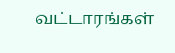வட்டாரங்கள்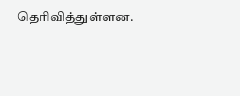தெரிவித்துள்ளன.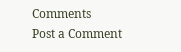Comments
Post a Comment